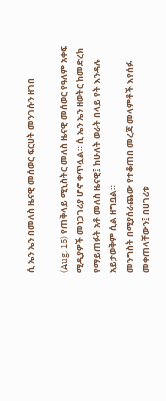ሲ ኤን ኤን በመለስ ዜናዊ መሰወር ፍርሀት መንገሱን ዘገበ

(Aug. 15) የጠቅላይ ሚኒስትር መለስ ዜናዊ መሰወር የዓለም አቀፍ ሚዲያዎች መነጋገሪያ ሆኖ ቀጥሏል። ሲ ኤን ኤን ዘወትር ከመድረክ የማይጠፉት አቶ መለስ ዜናዊ፤ ከሁለት ወራት በላይ የት እንዳሉ አይታወቅም ሲል ዘግቧል።
መንግስት በሚያሰራጨው የተቆጠበ መረጃ መላምቶች እየሰፉ መቀጠላቸውን፤ በሀገሪቱ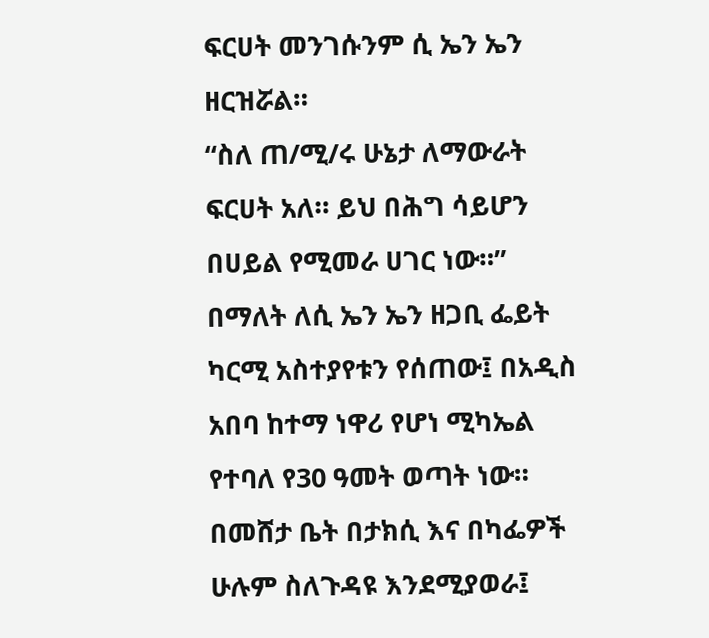ፍርሀት መንገሱንም ሲ ኤን ኤን ዘርዝሯል።
“ስለ ጠ/ሚ/ሩ ሁኔታ ለማውራት ፍርሀት አለ። ይህ በሕግ ሳይሆን በሀይል የሚመራ ሀገር ነው።” በማለት ለሲ ኤን ኤን ዘጋቢ ፌይት ካርሚ አስተያየቱን የሰጠው፤ በአዲስ አበባ ከተማ ነዋሪ የሆነ ሚካኤል የተባለ የ30 ዓመት ወጣት ነው።
በመሸታ ቤት በታክሲ እና በካፌዎች ሁሉም ስለጉዳዩ እንደሚያወራ፤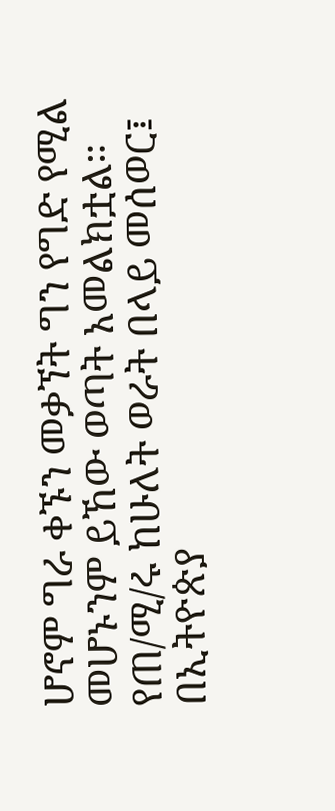ሆኖም ግራ ቀኙን መቃኘት ግን የግድ የሚል መሆኑንም ይኸው ወጣት አመልክቷል።
የጠ/ሚ/ሩ ከሁለት ወራት በላይ መሰወር፤ በኢትዮጵያ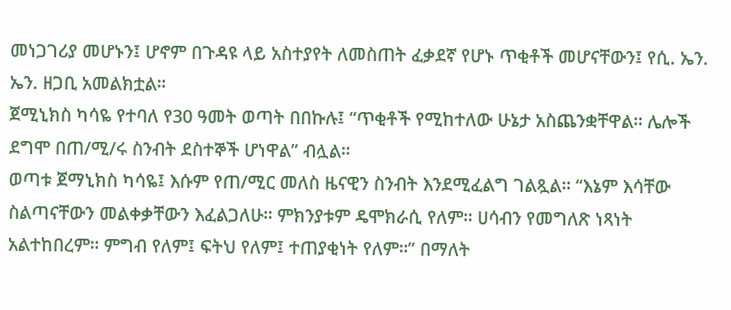መነጋገሪያ መሆኑን፤ ሆኖም በጉዳዩ ላይ አስተያየት ለመስጠት ፈቃደኛ የሆኑ ጥቂቶች መሆናቸውን፤ የሲ. ኤን. ኤን. ዘጋቢ አመልክቷል።
ጀሚኒክስ ካሳዬ የተባለ የ30 ዓመት ወጣት በበኩሉ፤ “ጥቂቶች የሚከተለው ሁኔታ አስጨንቋቸዋል። ሌሎች ደግሞ በጠ/ሚ/ሩ ስንብት ደስተኞች ሆነዋል” ብሏል።
ወጣቱ ጀማኒክስ ካሳዬ፤ እሱም የጠ/ሚር መለስ ዜናዊን ስንብት እንደሚፈልግ ገልጿል። “እኔም እሳቸው ስልጣናቸውን መልቀቃቸውን እፈልጋለሁ። ምክንያቱም ዴሞክራሲ የለም። ሀሳብን የመግለጽ ነጻነት አልተከበረም። ምግብ የለም፤ ፍትህ የለም፤ ተጠያቂነት የለም።” በማለት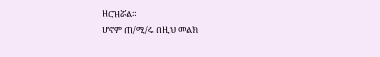ዘርዝሯል።
ሆኖም ጠ/ሚ/ሩ በዚህ መልክ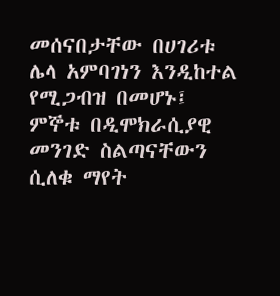መሰናበታቸው በሀገሪቱ ሌላ አምባገነን እንዲከተል የሚጋብዝ በመሆኑ፤ ምኞቱ በዲሞክራሲያዊ መንገድ ስልጣናቸውን ሲለቁ ማየት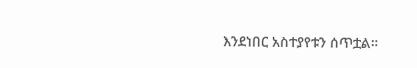እንደነበር አስተያየቱን ሰጥቷል።